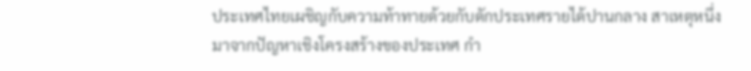ประเทศไทยเผชิญกับความท้าทายด้วยกับดักประเทศรายได้ปานกลาง สาเหตุหนึ่งมาจากปัญหาเชิงโครงสร้างของประเทศ กำ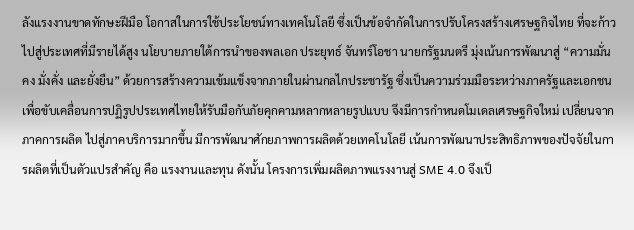ลังแรงงานขาดทักษะฝีมือ โอกาสในการใช้ประโยชน์ทางเทคโนโลยี ซึ่งเป็นข้อจำกัดในการปรับโครงสร้างเศรษฐกิจไทย ที่จะก้าวไปสู่ประเทศที่มีรายได้สูง นโยบายภายใต้การนำของพลเอก ประยุทธ์ จันทร์โอชา นายกรัฐมนตรี มุ่งเน้นการพัฒนาสู่ “ความมั่นคง มั่งคั่ง และยั่งยืน” ด้วยการสร้างความเข้มแข็งจากภายในผ่านกลไกประชารัฐ ซึ่งเป็นความร่วมมือระหว่างภาครัฐและเอกชน เพื่อขับเคลื่อนการปฏิรูปประเทศไทยให้รับมือกับภัยคุกคามหลากหลายรูปแบบ จึงมีการกำหนดโมเดลเศรษฐกิจใหม่ เปลี่ยนจากภาคการผลิต ไปสู่ภาคบริการมากขึ้น มีการพัฒนาศักยภาพการผลิตด้วยเทคโนโลยี เน้นการพัฒนาประสิทธิภาพของปัจจัยในการผลิตที่เป็นตัวแปรสำคัญ คือ แรงงานและทุน ดังนั้น โครงการเพิ่มผลิตภาพแรงงานสู่ SME 4.0 จึงเป็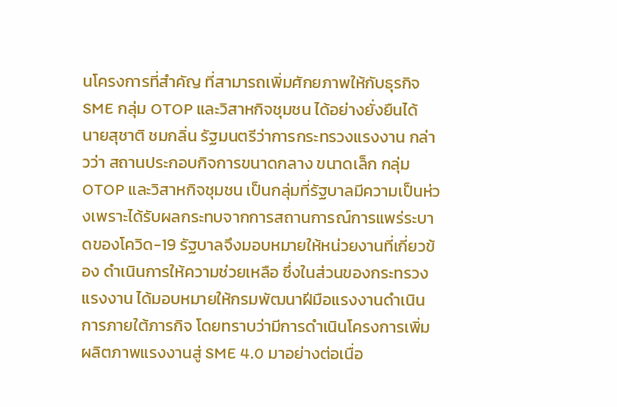นโครงการที่สำคัญ ที่สามารถเพิ่มศักยภาพให้กับธุรกิจ SME กลุ่ม OTOP และวิสาหกิจชุมชน ได้อย่างยั่งยืนได้
นายสุชาติ ชมกลิ่น รัฐมนตรีว่าการกระทรวงแรงงาน กล่าวว่า สถานประกอบกิจการขนาดกลาง ขนาดเล็ก กลุ่ม OTOP และวิสาหกิจชุมชน เป็นกลุ่มที่รัฐบาลมีความเป็นห่วงเพราะได้รับผลกระทบจากการสถานการณ์การแพร่ระบาดของโควิด-19 รัฐบาลจึงมอบหมายให้หน่วยงานที่เกี่ยวข้อง ดำเนินการให้ความช่วยเหลือ ซึ่งในส่วนของกระทรวงแรงงาน ได้มอบหมายให้กรมพัฒนาฝีมือแรงงานดำเนินการภายใต้ภารกิจ โดยทราบว่ามีการดำเนินโครงการเพิ่มผลิตภาพแรงงานสู่ SME 4.0 มาอย่างต่อเนื่อ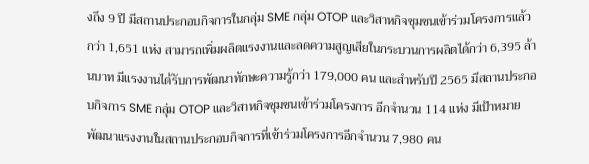งถึง 9 ปี มีสถานประกอบกิจการในกลุ่ม SME กลุ่ม OTOP และวิสาหกิจชุมชนเข้าร่วมโครงการแล้วกว่า 1,651 แห่ง สามารถเพิ่มผลิตแรงงานและลดความสูญเสียในกระบวนการผลิตได้กว่า 6,395 ล้านบาท มีแรงงานได้รับการพัฒนาทักษะความรู้กว่า 179,000 คน และสำหรับปี 2565 มีสถานประกอบกิจการ SME กลุ่ม OTOP และวิสาหกิจชุมชนเข้าร่วมโครงการ อีกจำนวน 114 แห่ง มีเป้าหมายพัฒนาแรงงานในสถานประกอบกิจการที่เข้าร่วมโครงการอีกจำนวน 7,980 คน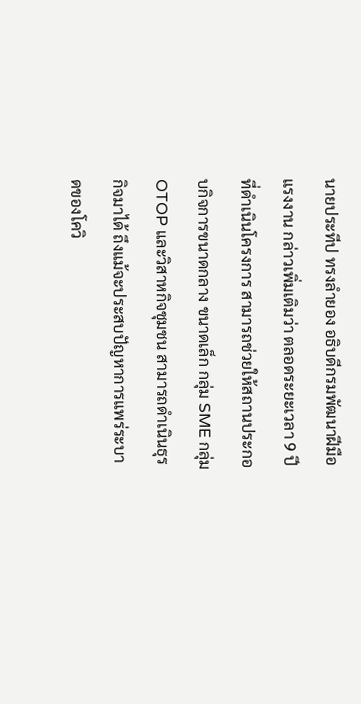นายประทีป ทรงลำยอง อธิบดีกรมพัฒนาฝีมือแรงงาน กล่าวเพิ่มเติมว่า ตลอดระยะเวลา 9 ปีที่ดำเนินโครงการ สามารถช่วยให้สถานประกอบกิจการขนาดกลาง ขนาดเล็ก กลุ่ม SME กลุ่ม OTOP และวิสาหกิจชุมชน สามารถดำเนินธุรกิจมาได้ ถึงแม้จะประสบปัญหาการแพร่ระบาดของโควิ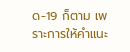ด-19 ก็ตาม เพราะการให้คำแนะ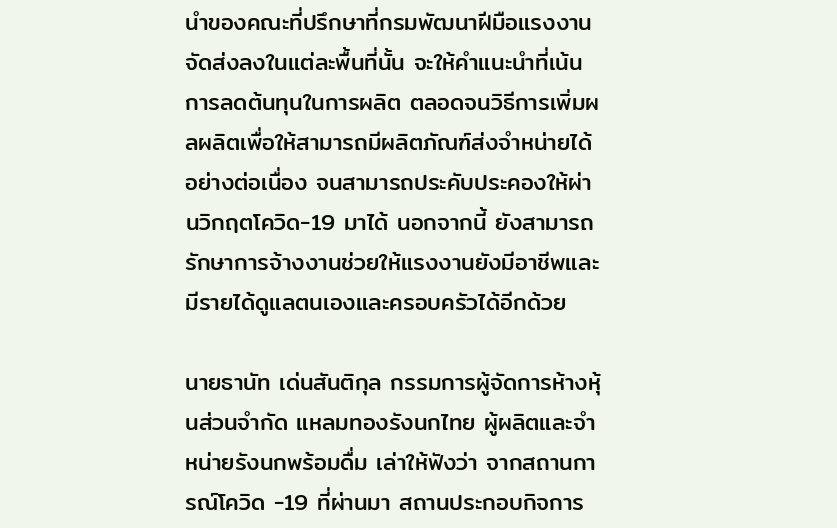นำของคณะที่ปรึกษาที่กรมพัฒนาฝีมือแรงงานจัดส่งลงในแต่ละพื้นที่นั้น จะให้คำแนะนำที่เน้นการลดต้นทุนในการผลิต ตลอดจนวิธีการเพิ่มผลผลิตเพื่อให้สามารถมีผลิตภัณฑ์ส่งจำหน่ายได้อย่างต่อเนื่อง จนสามารถประคับประคองให้ผ่านวิกฤตโควิด-19 มาได้ นอกจากนี้ ยังสามารถรักษาการจ้างงานช่วยให้แรงงานยังมีอาชีพและมีรายได้ดูแลตนเองและครอบครัวได้อีกด้วย

นายธานัท เด่นสันติกุล กรรมการผู้จัดการห้างหุ้นส่วนจำกัด แหลมทองรังนกไทย ผู้ผลิตและจำหน่ายรังนกพร้อมดื่ม เล่าให้ฟังว่า จากสถานการณ์โควิด -19 ที่ผ่านมา สถานประกอบกิจการ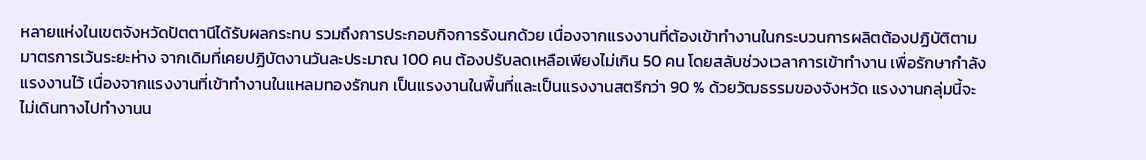หลายแห่งในเขตจังหวัดปัตตานีได้รับผลกระทบ รวมถึงการประกอบกิจการรังนกด้วย เนื่องจากแรงงานที่ต้องเข้าทำงานในกระบวนการผลิตต้องปฏิบัติตามมาตรการเว้นระยะห่าง จากเดิมที่เคยปฏิบัตงานวันละประมาณ 100 คน ต้องปรับลดเหลือเพียงไม่เกิน 50 คน โดยสลับช่วงเวลาการเข้าทำงาน เพื่อรักษากำลังแรงงานไว้ เนื่องจากแรงงานที่เข้าทำงานในแหลมทองรักนก เป็นแรงงานในพื้นที่และเป็นแรงงานสตรีกว่า 90 % ด้วยวัฒธรรมของจังหวัด แรงงานกลุ่มนี้จะไม่เดินทางไปทำงานน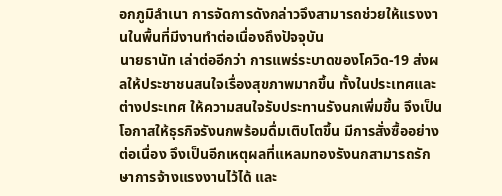อกภูมิลำเนา การจัดการดังกล่าวจึงสามารถช่วยให้แรงงานในพื้นที่มีงานทำต่อเนื่องถึงปัจจุบัน
นายธานัท เล่าต่ออีกว่า การแพร่ระบาดของโควิด-19 ส่งผลให้ประชาชนสนใจเรื่องสุขภาพมากขึ้น ทั้งในประเทศและต่างประเทศ ให้ความสนใจรับประทานรังนกเพิ่มขึ้น จึงเป็นโอกาสให้ธุรกิจรังนกพร้อมดื่มเติบโตขึ้น มีการสั่งซื้ออย่างต่อเนื่อง จึงเป็นอีกเหตุผลที่แหลมทองรังนกสามารถรักษาการจ้างแรงงานไว้ได้ และ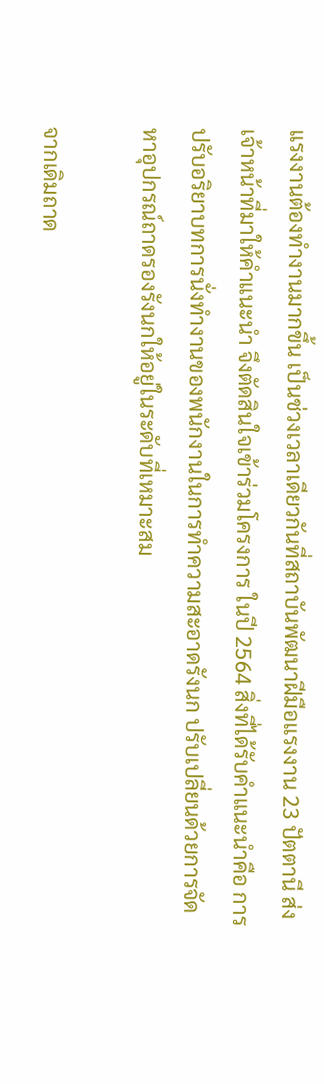แรงงานต้องทำงานมากขึ้น เป็นช่วงเวลาเดียวกันที่สถาบันพัฒนาฝีมือแรงงาน 23 ปัตตานี ส่งเจ้าหน้าที่มาให้คำแนะนำ จึงตัดสินใจเข้าร่วมโครงการ ในปี 2564 สิ่งที่ได้รับคำแนะนำคือ การปรับอริยาบทการนั่งทำงานของพนักงานในการทำความสะอาดรังนก ปรับเปลี่ยนด้วยการจัดหาอุปกรณ์ถาดรองรังนกให้อยู่ในระดับที่เหมาะสม

จากเดิมถาด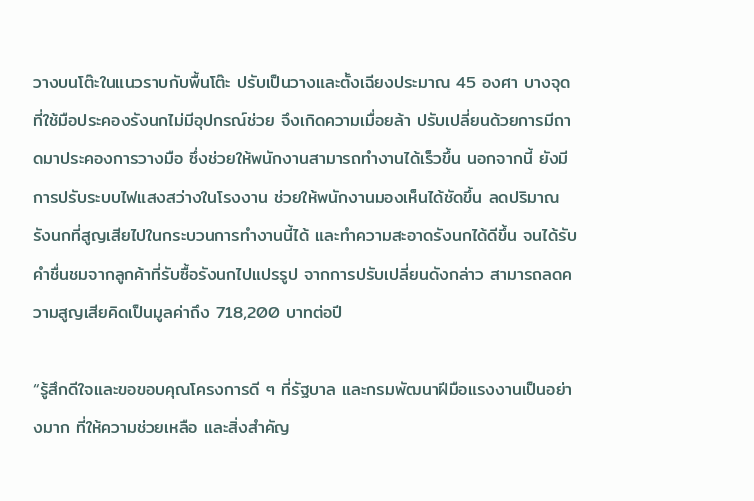วางบนโต๊ะในแนวราบกับพื้นโต๊ะ ปรับเป็นวางและตั้งเฉียงประมาณ 45 องศา บางจุดที่ใช้มือประคองรังนกไม่มีอุปกรณ์ช่วย จึงเกิดความเมื่อยล้า ปรับเปลี่ยนด้วยการมีถาดมาประคองการวางมือ ซึ่งช่วยให้พนักงานสามารถทำงานได้เร็วขึ้น นอกจากนี้ ยังมีการปรับระบบไฟแสงสว่างในโรงงาน ช่วยให้พนักงานมองเห็นได้ชัดขึ้น ลดปริมาณรังนกที่สูญเสียไปในกระบวนการทำงานนี้ได้ และทำความสะอาดรังนกได้ดีขึ้น จนได้รับคำชื่นชมจากลูกค้าที่รับซื้อรังนกไปแปรรูป จากการปรับเปลี่ยนดังกล่าว สามารถลดความสูญเสียคิดเป็นมูลค่าถึง 718,200 บาทต่อปี

“รู้สึกดีใจและขอขอบคุณโครงการดี ๆ ที่รัฐบาล และกรมพัฒนาฝีมือแรงงานเป็นอย่างมาก ที่ให้ความช่วยเหลือ และสิ่งสำคัญ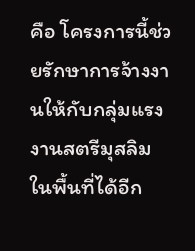คือ โครงการนี้ช่วยรักษาการจ้างงานให้กับกลุ่มแรงงานสตรีมุสลิมในพื้นที่ได้อีก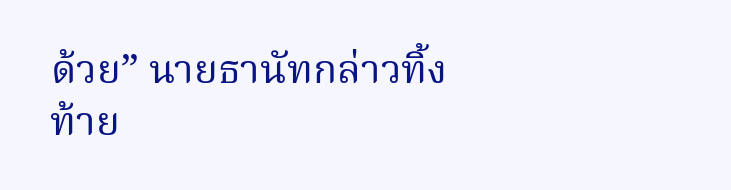ด้วย” นายธานัทกล่าวทิ้งท้าย